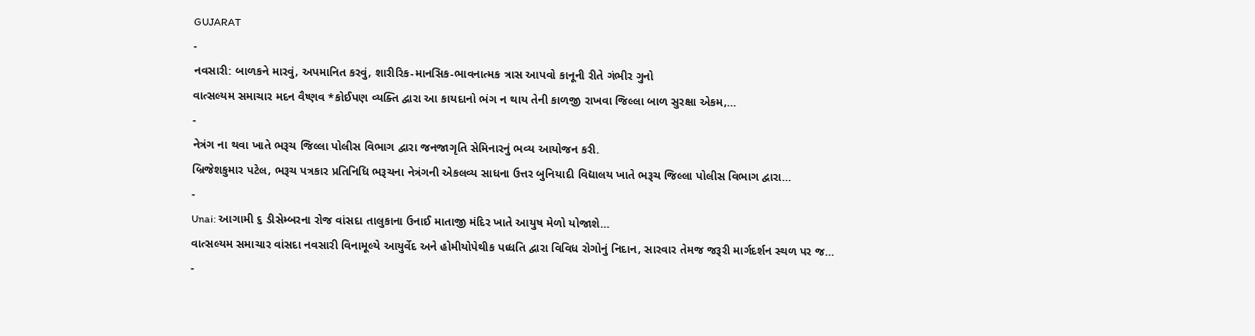GUJARAT
-
નવસારી: બાળકને મારવું, અપમાનિત કરવું, શારીરિક-માનસિક-ભાવનાત્મક ત્રાસ આપવો કાનૂની રીતે ગંભીર ગુનો
વાત્સલ્યમ સમાચાર મદન વૈષ્ણવ *કોઈપણ વ્યક્તિ દ્વારા આ કાયદાનો ભંગ ન થાય તેની કાળજી રાખવા જિલ્લા બાળ સુરક્ષા એકમ,…
-
નેત્રંગ ના થવા ખાતે ભરૂચ જિલ્લા પોલીસ વિભાગ દ્વારા જનજાગૃતિ સેમિનારનું ભવ્ય આયોજન કરી.
બ્રિજેશકુમાર પટેલ, ભરૂચ પત્રકાર પ્રતિનિધિ ભરૂચના નેત્રંગની એકલવ્ય સાધના ઉત્તર બુનિયાદી વિદ્યાલય ખાતે ભરૂચ જિલ્લા પોલીસ વિભાગ દ્વારા…
-
Unai: આગામી ૬ ડીસેમ્બરના રોજ વાંસદા તાલુકાના ઉનાઈ માતાજી મંદિર ખાતે આયુષ મેળો યોજાશે…
વાત્સલ્યમ સમાચાર વાંસદા નવસારી વિનામૂલ્યે આયુર્વેદ અને હોમીયોપેથીક પધ્ધતિ દ્વારા વિવિધ રોગોનું નિદાન, સારવાર તેમજ જરૂરી માર્ગદર્શન સ્થળ પર જ…
-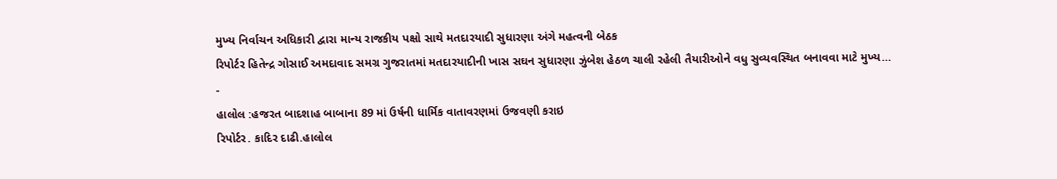મુખ્ય નિર્વાચન અધિકારી દ્વારા માન્ય રાજકીય પક્ષો સાથે મતદારયાદી સુધારણા અંગે મહત્વની બેઠક
રિપોર્ટર હિતેન્દ્ર ગોસાઈ અમદાવાદ સમગ્ર ગુજરાતમાં મતદારયાદીની ખાસ સઘન સુધારણા ઝુંબેશ હેઠળ ચાલી રહેલી તૈયારીઓને વધુ સુવ્યવસ્થિત બનાવવા માટે મુખ્ય…
-
હાલોલ :હજરત બાદશાહ બાબાના 89 માં ઉર્ષની ધાર્મિક વાતાવરણમાં ઉજવણી કરાઇ
રિપોર્ટર. કાદિર દાઢી.હાલોલ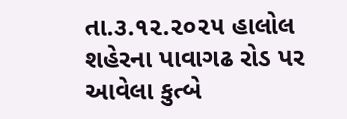તા.૩.૧૨.૨૦૨૫ હાલોલ શહેરના પાવાગઢ રોડ પર આવેલા કુત્બે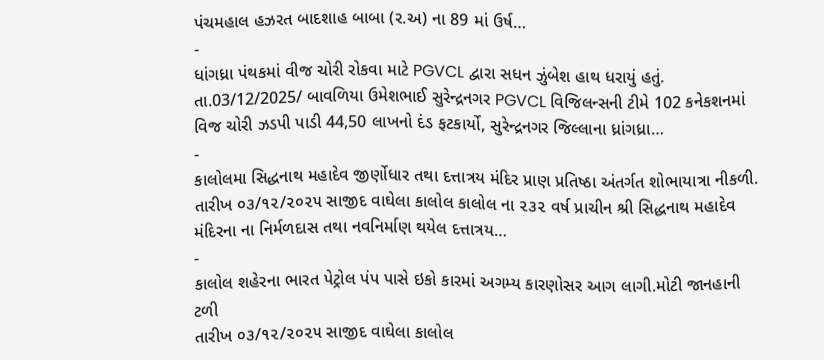પંચમહાલ હઝરત બાદશાહ બાબા (ર.અ) ના 89 માં ઉર્ષ…
-
ધાંગધ્રા પંથકમાં વીજ ચોરી રોકવા માટે PGVCL દ્વારા સધન ઝુંબેશ હાથ ધરાયું હતું.
તા.03/12/2025/ બાવળિયા ઉમેશભાઈ સુરેન્દ્રનગર PGVCL વિજિલન્સની ટીમે 102 કનેકશનમાં વિજ ચોરી ઝડપી પાડી 44,50 લાખનો દંડ ફટકાર્યો, સુરેન્દ્રનગર જિલ્લાના ધ્રાંગધ્રા…
-
કાલોલમા સિદ્ધનાથ મહાદેવ જીર્ણોધાર તથા દત્તાત્રય મંદિર પ્રાણ પ્રતિષ્ઠા અંતર્ગત શોભાયાત્રા નીકળી.
તારીખ ૦૩/૧૨/૨૦૨૫ સાજીદ વાઘેલા કાલોલ કાલોલ ના ૨૩૨ વર્ષ પ્રાચીન શ્રી સિદ્ધનાથ મહાદેવ મંદિરના ના નિર્મળદાસ તથા નવનિર્માણ થયેલ દત્તાત્રય…
-
કાલોલ શહેરના ભારત પેટ્રોલ પંપ પાસે ઇકો કારમાં અગમ્ય કારણોસર આગ લાગી.મોટી જાનહાની ટળી
તારીખ ૦૩/૧૨/૨૦૨૫ સાજીદ વાઘેલા કાલોલ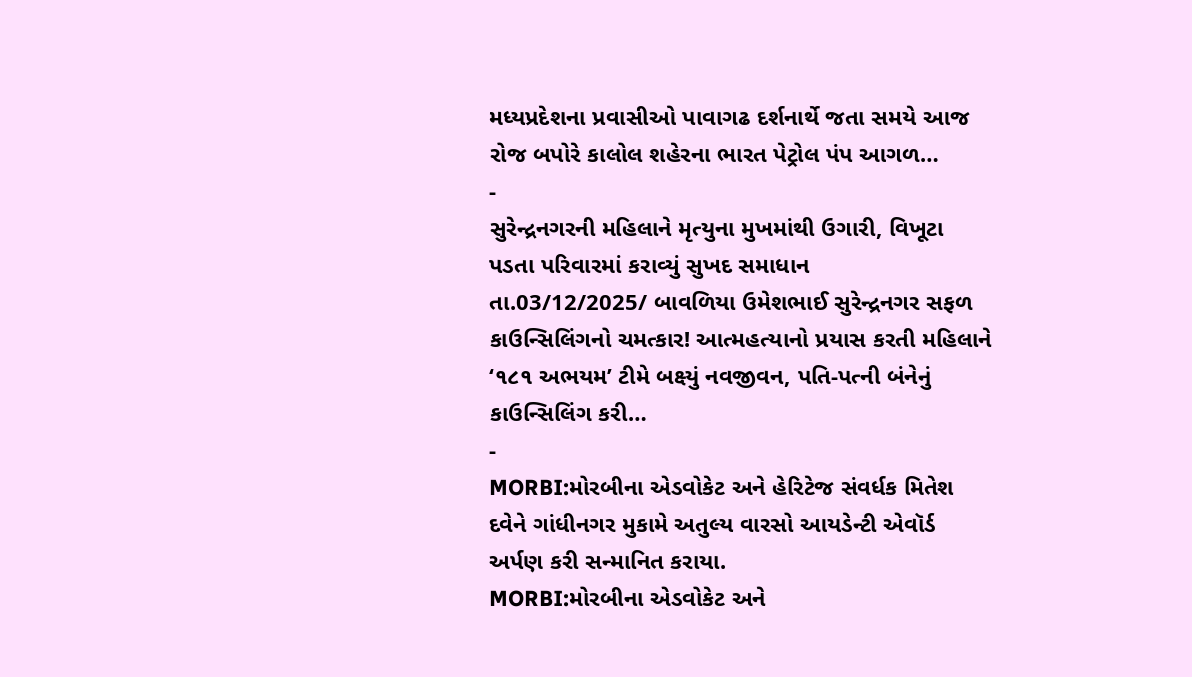મધ્યપ્રદેશના પ્રવાસીઓ પાવાગઢ દર્શનાર્થે જતા સમયે આજ રોજ બપોરે કાલોલ શહેરના ભારત પેટ્રોલ પંપ આગળ…
-
સુરેન્દ્રનગરની મહિલાને મૃત્યુના મુખમાંથી ઉગારી, વિખૂટા પડતા પરિવારમાં કરાવ્યું સુખદ સમાધાન
તા.03/12/2025/ બાવળિયા ઉમેશભાઈ સુરેન્દ્રનગર સફળ કાઉન્સિલિંગનો ચમત્કાર! આત્મહત્યાનો પ્રયાસ કરતી મહિલાને ‘૧૮૧ અભયમ’ ટીમે બક્ષ્યું નવજીવન, પતિ-પત્ની બંનેનું કાઉન્સિલિંગ કરી…
-
MORBI:મોરબીના એડવોકેટ અને હેરિટેજ સંવર્ધક મિતેશ દવેને ગાંધીનગર મુકામે અતુલ્ય વારસો આયડેન્ટી એવૉર્ડ અર્પણ કરી સન્માનિત કરાયા.
MORBI:મોરબીના એડવોકેટ અને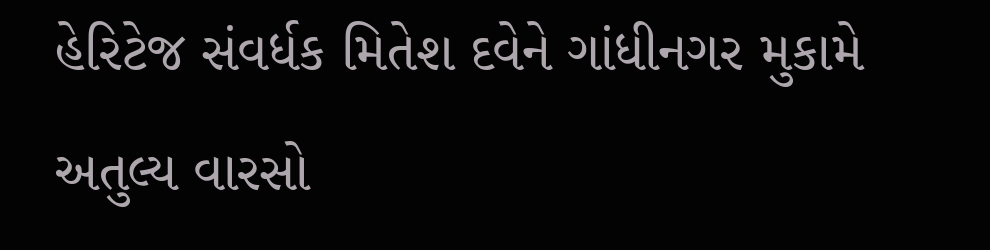હેરિટેજ સંવર્ધક મિતેશ દવેને ગાંધીનગર મુકામે અતુલ્ય વારસો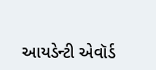આયડેન્ટી એવૉર્ડ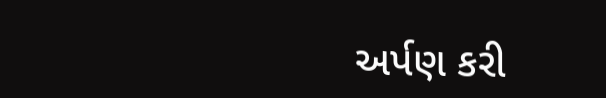અર્પણ કરી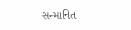સન્માનિત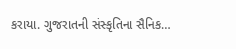કરાયા. ગુજરાતની સંસ્કૃતિના સૈનિક…